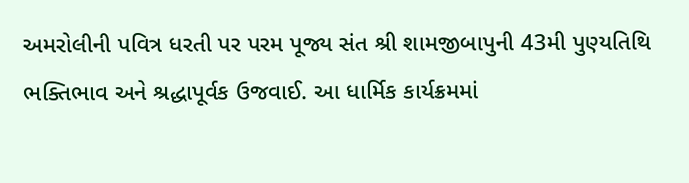અમરોલીની પવિત્ર ધરતી પર પરમ પૂજ્ય સંત શ્રી શામજીબાપુની 43મી પુણ્યતિથિ ભક્તિભાવ અને શ્રદ્ધાપૂર્વક ઉજવાઈ. આ ધાર્મિક કાર્યક્રમમાં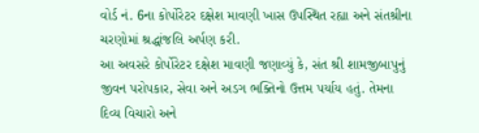વોર્ડ નં. 6ના કોર્પોરેટર દક્ષેશ માવણી ખાસ ઉપસ્થિત રહ્યા અને સંતશ્રીના ચરણોમાં શ્રદ્ધાંજલિ અર્પણ કરી.
આ અવસરે કોર્પોરેટર દક્ષેશ માવણી જણાવ્યું કે, સંત શ્રી શામજીબાપુનું જીવન પરોપકાર, સેવા અને અડગ ભક્તિનો ઉત્તમ પર્યાય હતું. તેમના દિવ્ય વિચારો અને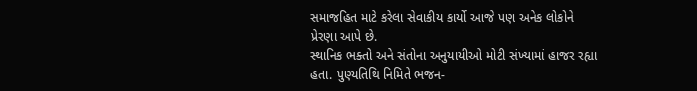સમાજહિત માટે કરેલા સેવાકીય કાર્યો આજે પણ અનેક લોકોને પ્રેરણા આપે છે.
સ્થાનિક ભક્તો અને સંતોના અનુયાયીઓ મોટી સંખ્યામાં હાજર રહ્યા હતા. પુણ્યતિથિ નિમિતે ભજન-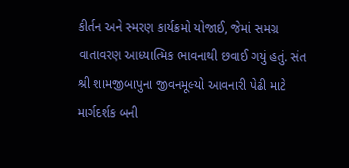કીર્તન અને સ્મરણ કાર્યક્રમો યોજાઈ, જેમાં સમગ્ર વાતાવરણ આધ્યાત્મિક ભાવનાથી છવાઈ ગયું હતું. સંત શ્રી શામજીબાપુના જીવનમૂલ્યો આવનારી પેઢી માટે માર્ગદર્શક બની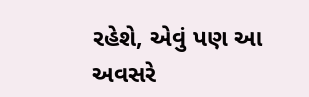રહેશે, એવું પણ આ અવસરે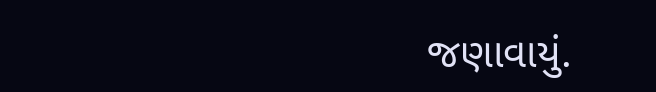જણાવાયું.